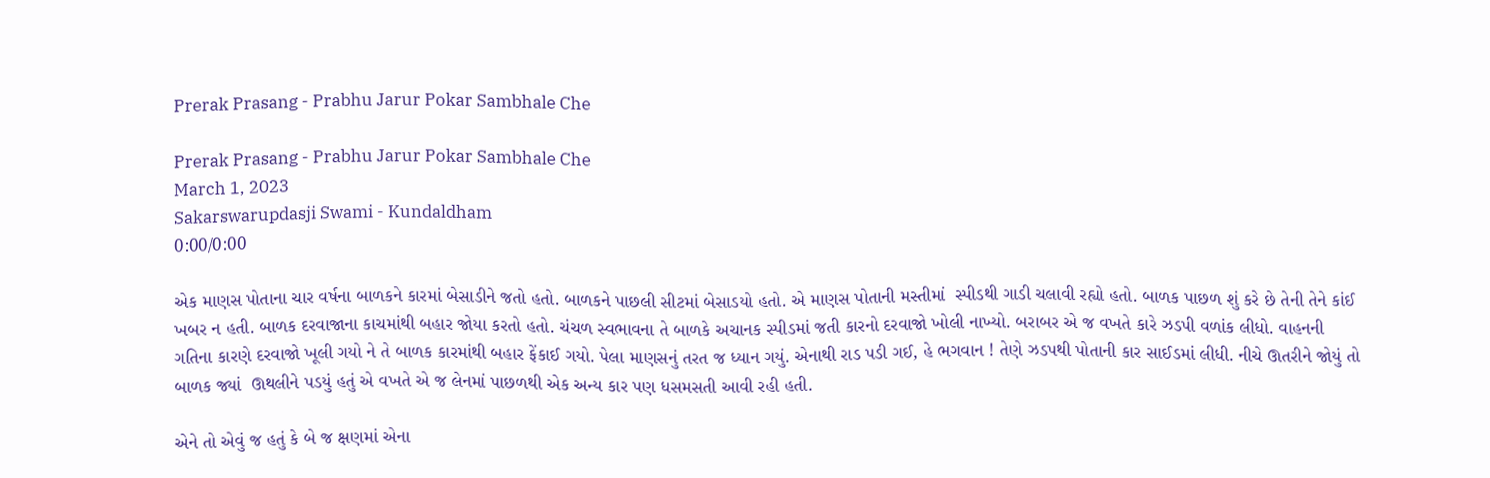Prerak Prasang - Prabhu Jarur Pokar Sambhale Che

Prerak Prasang - Prabhu Jarur Pokar Sambhale Che
March 1, 2023
Sakarswarupdasji Swami - Kundaldham
0:00/0:00

એક માણસ પોતાના ચાર વર્ષના બાળકને કારમાં બેસાડીને જતો હતો. બાળકને પાછલી સીટમાં બેસાડયો હતો. એ માણસ પોતાની મસ્તીમાં  સ્પીડથી ગાડી ચલાવી રહ્યો હતો. બાળક પાછળ શું કરે છે તેની તેને કાંઈ ખબર ન હતી. બાળક દરવાજાના કાચમાંથી બહાર જોયા કરતો હતો. ચંચળ સ્વભાવના તે બાળકે અચાનક સ્પીડમાં જતી કારનો દરવાજો ખોલી નાખ્યો. બરાબર એ જ વખતે કારે ઝડપી વળાંક લીધો. વાહનની ગતિના કારણે દરવાજો ખૂલી ગયો ને તે બાળક કારમાંથી બહાર ફેંકાઈ ગયો. પેલા માણસનું તરત જ ધ્યાન ગયું. એનાથી રાડ પડી ગઈ, હે ભગવાન ! તેણે ઝડપથી પોતાની કાર સાઈડમાં લીધી. નીચે ઊતરીને જોયું તો બાળક જ્યાં  ઊથલીને પડયું હતું એ વખતે એ જ લેનમાં પાછળથી એક અન્ય કાર પણ ધસમસતી આવી રહી હતી.

એને તો એવું જ હતું કે બે જ ક્ષણમાં એના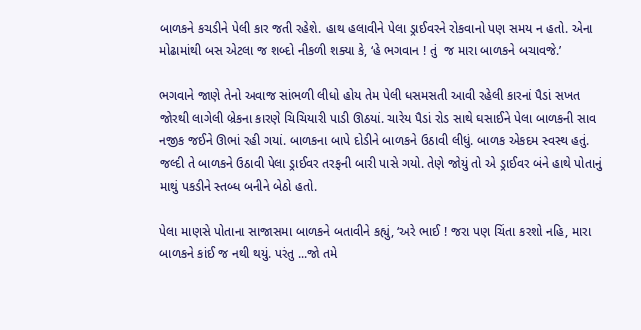બાળકને કચડીને પેલી કાર જતી રહેશે. હાથ હલાવીને પેલા ડ્રાઈવરને રોકવાનો પણ સમય ન હતો. એના મોઢામાંથી બસ એટલા જ શબ્દો નીકળી શક્યા કે, ‘હે ભગવાન ! તું  જ મારા બાળકને બચાવજે.’

ભગવાને જાણે તેનો અવાજ સાંભળી લીધો હોય તેમ પેલી ધસમસતી આવી રહેલી કારનાં પૈડાં સખત જોરથી લાગેલી બ્રેકના કારણે ચિચિયારી પાડી ઊઠયાં. ચારેય પૈડાં રોડ સાથે ઘસાઈને પેલા બાળકની સાવ નજીક જઈને ઊભાં રહી ગયાં. બાળકના બાપે દોડીને બાળકને ઉઠાવી લીધું. બાળક એકદમ સ્વસ્થ હતું. જલ્દી તે બાળકને ઉઠાવી પેલા ડ્રાઈવર તરફની બારી પાસે ગયો. તેણે જોયું તો એ ડ્રાઈવર બંને હાથે પોતાનું માથું પકડીને સ્તબ્ધ બનીને બેઠો હતો.

પેલા માણસે પોતાના સાજાસમા બાળકને બતાવીને કહ્યું, ‘અરે ભાઈ ! જરા પણ ચિંતા કરશો નહિ, મારા બાળકને કાંઈ જ નથી થયું. પરંતુ ...જો તમે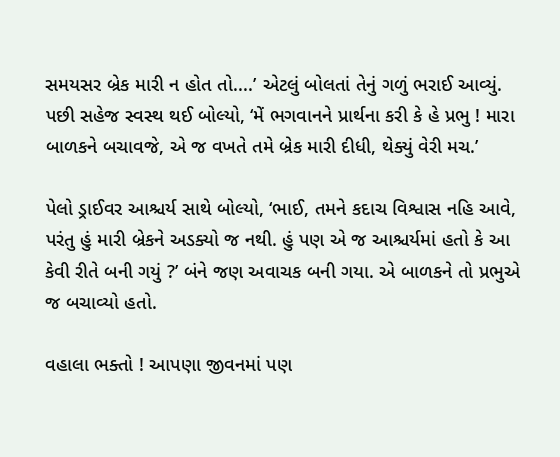સમયસર બ્રેક મારી ન હોત તો....’ એટલું બોલતાં તેનું ગળું ભરાઈ આવ્યું.
પછી સહેજ સ્વસ્થ થઈ બોલ્યો, ‘મેં ભગવાનને પ્રાર્થના કરી કે હે પ્રભુ ! મારા બાળકને બચાવજે, એ જ વખતે તમે બ્રેક મારી દીધી, થેક્યું વેરી મચ.’

પેલો ડ્રાઈવર આશ્ચર્ય સાથે બોલ્યો, ‘ભાઈ, તમને કદાચ વિશ્વાસ નહિ આવે, પરંતુ હું મારી બ્રેકને અડક્યો જ નથી. હું પણ એ જ આશ્ચર્યમાં હતો કે આ કેવી રીતે બની ગયું ?’ બંને જણ અવાચક બની ગયા. એ બાળકને તો પ્રભુએ જ બચાવ્યો હતો.

વહાલા ભક્તો ! આપણા જીવનમાં પણ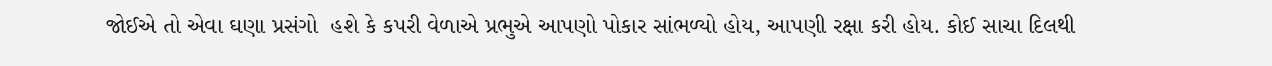જોઈએ તો એવા ઘણા પ્રસંગો  હશે કે કપરી વેળાએ પ્રભુએ આપણો પોકાર સાંભળ્યો હોય, આપણી રક્ષા કરી હોય. કોઈ સાચા દિલથી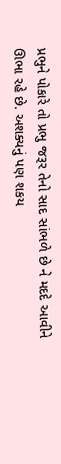પ્રભુને પોકારે તો પ્રભુ જરૂર તેનો સાદ સાંભળે છે ને મદદે આવીને ઊભા રહે છે. અશક્યનું પણ શકય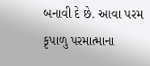બનાવી દે છે. આવા પરમ કૃપાળુ પરમાત્માના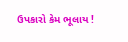ઉપકારો કેમ ભૂલાય !